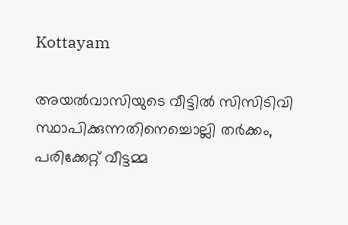Kottayam

അയൽവാസിയുടെ വീട്ടിൽ സിസിടിവി സ്ഥാപിക്കുന്നതിനെച്ചൊല്ലി തർക്കം, പരിക്കേറ്റ് വീട്ടമ്മ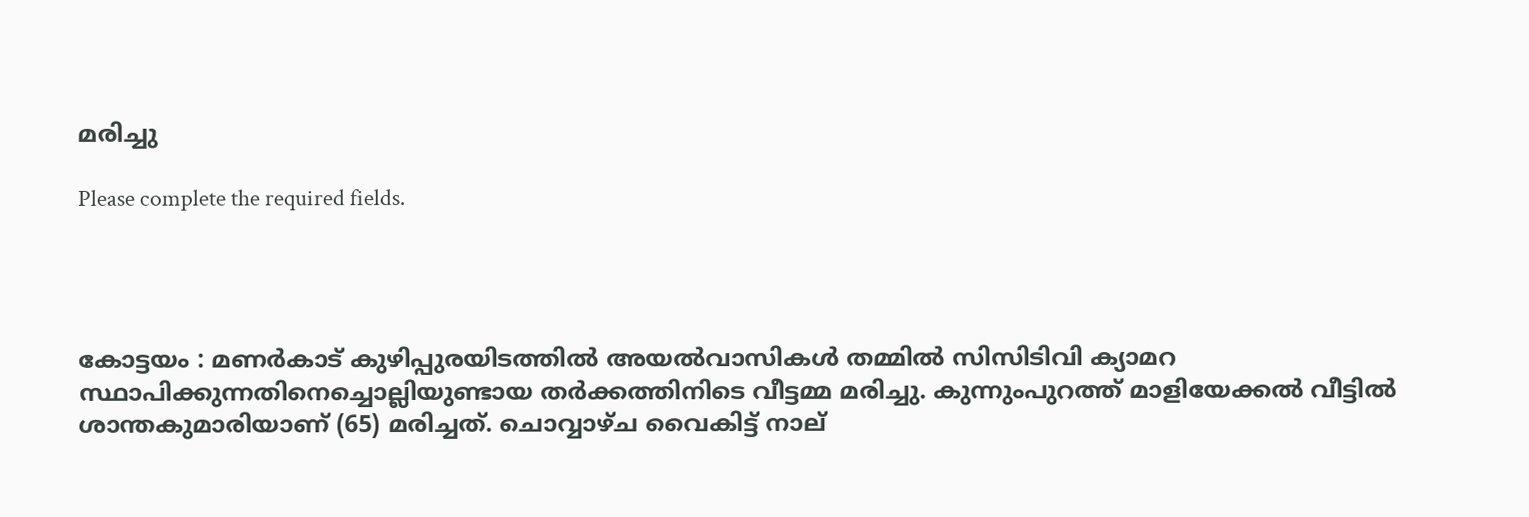മരിച്ചു

Please complete the required fields.




കോട്ടയം : മണർകാട് കുഴിപ്പുരയിടത്തിൽ അയൽവാസികൾ തമ്മിൽ സിസിടിവി ക്യാമറ സ്ഥാപിക്കുന്നതിനെച്ചൊല്ലിയുണ്ടായ തർക്കത്തിനിടെ വീട്ടമ്മ മരിച്ചു. കുന്നുംപുറത്ത് മാളിയേക്കൽ വീട്ടിൽ ശാന്തകുമാരിയാണ് (65) മരിച്ചത്. ചൊവ്വാഴ്ച വൈകിട്ട് നാല്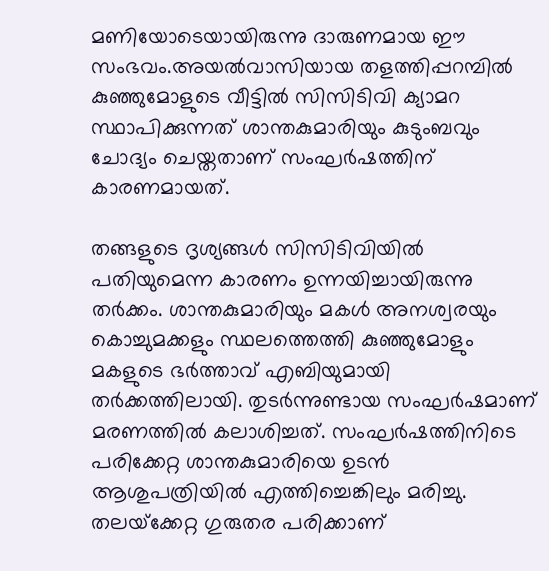മണിയോടെയായിരുന്നു ദാരുണമായ ഈ സംഭവം.അയൽവാസിയായ തളത്തിപ്പറമ്പിൽ കുഞ്ഞുമോളുടെ വീട്ടിൽ സിസിടിവി ക്യാമറ സ്ഥാപിക്കുന്നത് ശാന്തകുമാരിയും കുടുംബവും ചോദ്യം ചെയ്തതാണ് സംഘർഷത്തിന് കാരണമായത്.

തങ്ങളുടെ ദൃശ്യങ്ങൾ സിസിടിവിയിൽ പതിയുമെന്ന കാരണം ഉന്നയിച്ചായിരുന്നു തർക്കം. ശാന്തകുമാരിയും മകൾ അനശ്വരയും കൊച്ചുമക്കളും സ്ഥലത്തെത്തി കുഞ്ഞുമോളും മകളുടെ ഭർത്താവ്‌ എബിയുമായി തർക്കത്തിലായി. തുടർന്നുണ്ടായ സംഘർഷമാണ് മരണത്തിൽ കലാശിച്ചത്. സംഘർഷത്തിനിടെ പരിക്കേറ്റ ശാന്തകുമാരിയെ ഉടൻ ആശുപത്രിയിൽ എത്തിച്ചെങ്കിലും മരിച്ചു. തലയ്‌ക്കേറ്റ ഗുരുതര പരിക്കാണ്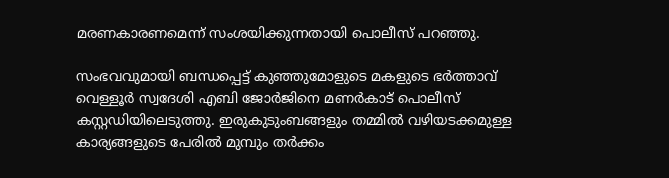മരണകാരണമെന്ന് സംശയിക്കുന്നതായി പൊലീസ് പറഞ്ഞു.

സംഭവവുമായി ബന്ധപ്പെട്ട് കുഞ്ഞുമോളുടെ മകളുടെ ഭർത്താവ് വെള്ളൂർ സ്വദേശി എബി ജോർജിനെ മണർകാട് പൊലീസ് കസ്റ്റഡിയിലെടുത്തു. ഇരുകുടുംബങ്ങളും തമ്മിൽ വഴിയടക്കമുള്ള കാര്യങ്ങളുടെ പേരിൽ മുമ്പും തർക്കം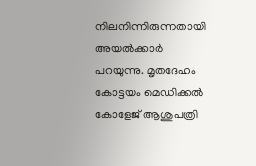നിലനിന്നിരുന്നതായി അയൽക്കാർ പറയുന്നു. മൃതദേഹം കോട്ടയം മെഡിക്കൽ കോളേജ് ആശുപത്രി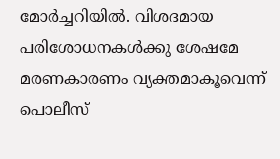മോർച്ചറിയിൽ. വിശദമായ പരിശോധനകൾ‌ക്കു ശേഷമേ മരണകാരണം വ്യക്തമാകൂവെന്ന് പൊലീസ്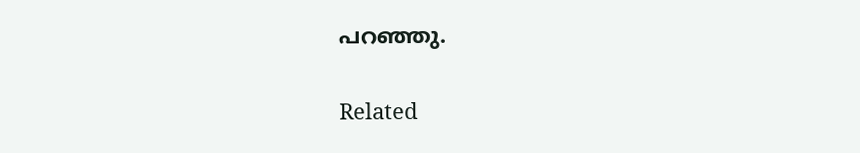പറഞ്ഞു.

Related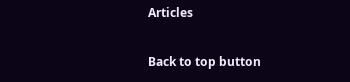Articles

Back to top button